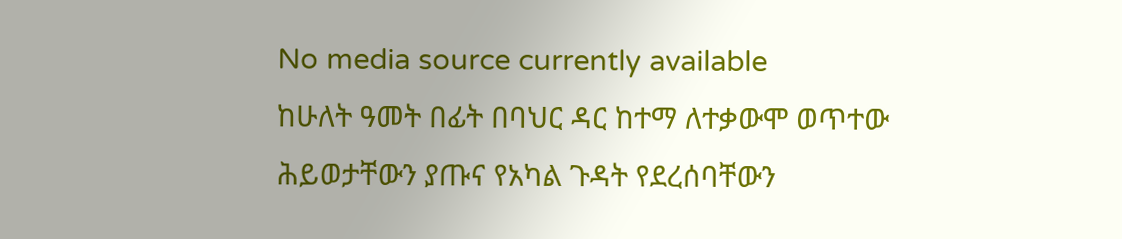No media source currently available
ከሁለት ዓመት በፊት በባህር ዳር ከተማ ለተቃውሞ ወጥተው ሕይወታቸውን ያጡና የአካል ጉዳት የደረሰባቸውን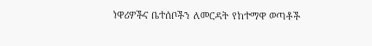ነዋሪዎችና ቤተሰቦችን ለመርዳት የከተማዋ ወጣቶች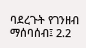ባደረጉት የገንዘብ ማሰባሰብ፤ 2.2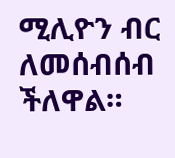ሚሊዮን ብር ለመሰብሰብ ችለዋል።